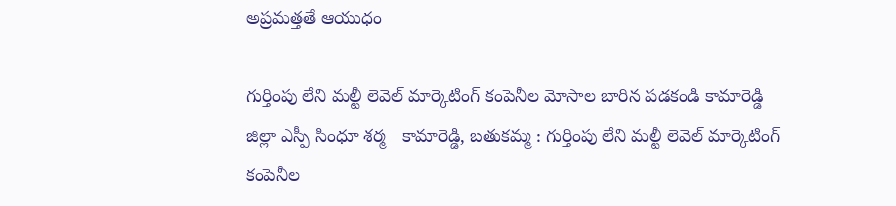అప్రమత్తతే ఆయుధం

గుర్తింపు లేని మల్టీ లెవెల్ మార్కెటింగ్ కంపెనీల మోసాల బారిన పడకండి కామారెడ్డి జిల్లా ఎస్పీ సింధూ శర్మ   కామారెడ్డి, బతుకమ్మ : గుర్తింపు లేని మల్టీ లెవెల్ మార్కెటింగ్ కంపెనీల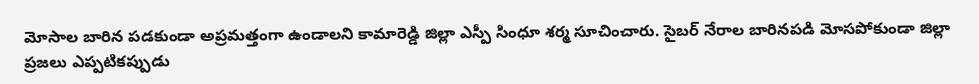మోసాల బారిన పడకుండా అప్రమత్తంగా ఉండాలని కామారెడ్డి జిల్లా ఎస్పీ సింధూ శర్మ సూచించారు. సైబర్ నేరాల బారినపడి మోసపోకుండా జిల్లా ప్రజలు ఎప్పటికప్పుడు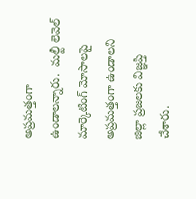అప్రమత్తంగా ఉండాలన్నారు.  మల్టీ లెవెల్ మార్కెటింగ్ మోసాలపై అప్రమత్తంగా ఉండాలని జిల్లా ప్రజలకు విజ్ఞప్తి చేశారు.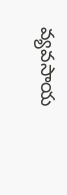వ్యవసాయ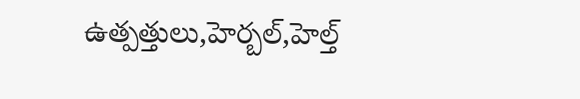ఉత్పత్తులు,హెర్బల్,హెల్త్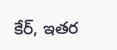కేర్, ఇతర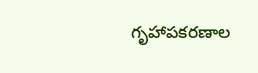గృహాపకరణాల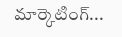మార్కెటింగ్...